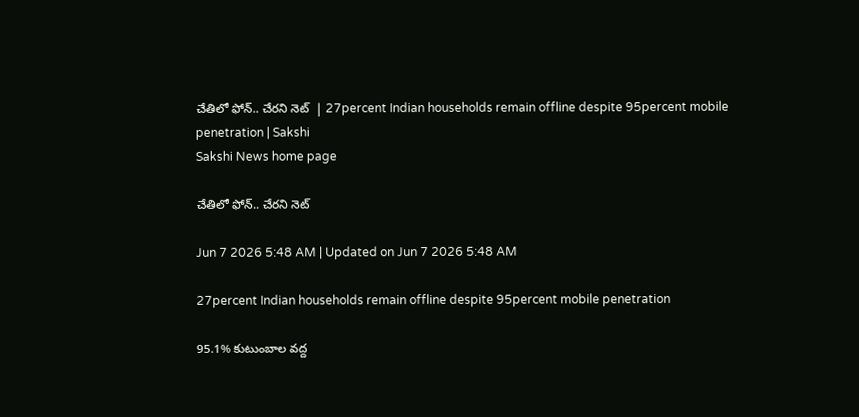చేతిలో ఫోన్‌.. చేరని నెట్‌  | 27percent Indian households remain offline despite 95percent mobile penetration | Sakshi
Sakshi News home page

చేతిలో ఫోన్‌.. చేరని నెట్‌

Jun 7 2026 5:48 AM | Updated on Jun 7 2026 5:48 AM

27percent Indian households remain offline despite 95percent mobile penetration

95.1% కుటుంబాల వద్ద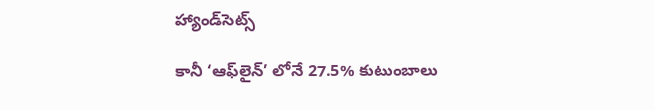హ్యాండ్‌సెట్స్‌

కానీ ‘ఆఫ్‌లైన్‌’ లోనే 27.5% కుటుంబాలు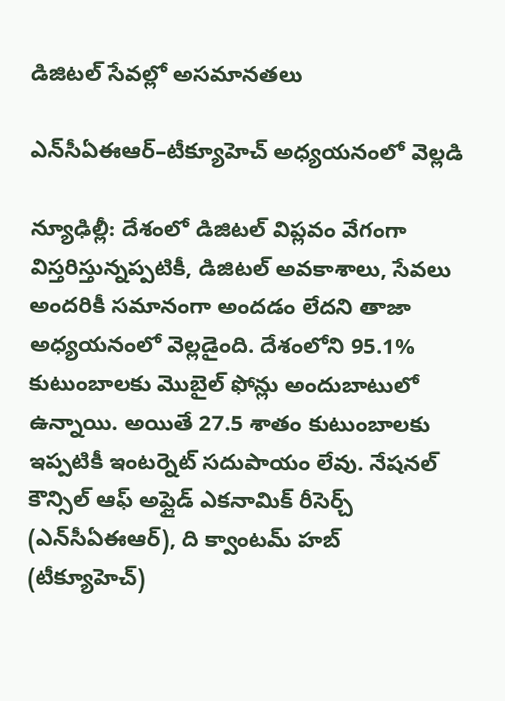డిజిటల్‌ సేవల్లో అసమానతలు

ఎన్‌సీఏఈఆర్‌–టీక్యూహెచ్‌ అధ్యయనంలో వెల్లడి

న్యూఢిల్లీ: దేశంలో డిజిటల్‌ విప్లవం వేగంగా విస్తరిస్తున్నప్పటికీ, డిజిటల్‌ అవకాశాలు, సేవలు అందరికీ సమానంగా అందడం లేదని తాజా అధ్యయనంలో వెల్లడైంది. దేశంలోని 95.1% కుటుంబాలకు మొబైల్‌ ఫోన్లు అందుబాటులో ఉన్నాయి. అయితే 27.5 శాతం కుటుంబాలకు ఇప్పటికీ ఇంటర్నెట్‌ సదుపాయం లేవు. నేషనల్‌ కౌన్సిల్‌ ఆఫ్‌ అప్లైడ్‌ ఎకనామిక్‌ రీసెర్చ్‌ (ఎన్‌సీఏఈఆర్‌), ది క్వాంటమ్‌ హబ్‌ (టీక్యూహెచ్‌)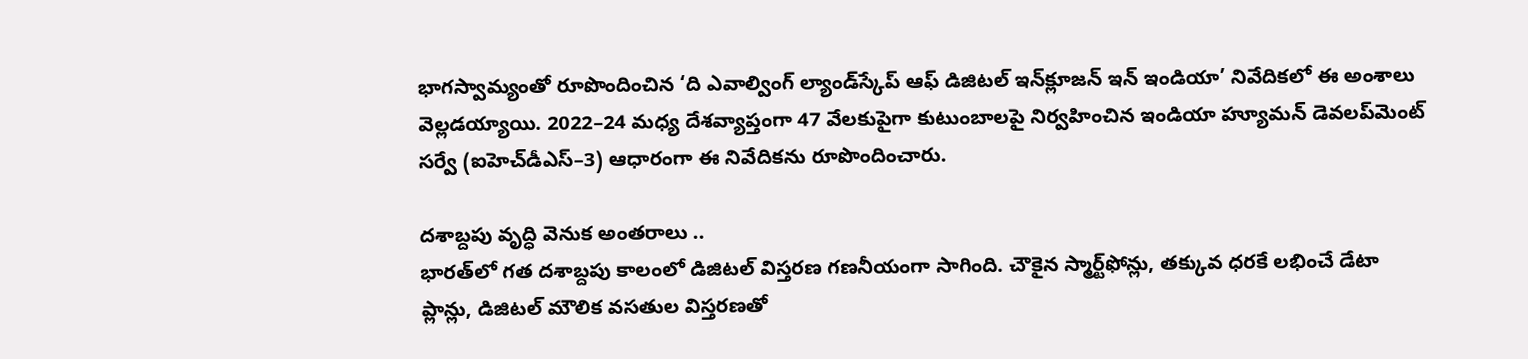భాగస్వామ్యంతో రూపొందించిన ‘ది ఎవాల్వింగ్‌ ల్యాండ్‌స్కేప్‌ ఆఫ్‌ డిజిటల్‌ ఇన్‌క్లూజన్‌ ఇన్‌ ఇండియా’ నివేదికలో ఈ అంశాలు వెల్లడయ్యాయి. 2022–24 మధ్య దేశవ్యాప్తంగా 47 వేలకుపైగా కుటుంబాలపై నిర్వహించిన ఇండియా హ్యూమన్‌ డెవలప్‌మెంట్‌ సర్వే (ఐహెచ్‌డీఎస్‌–3) ఆధారంగా ఈ నివేదికను రూపొందించారు.

దశాబ్దపు వృద్ధి వెనుక అంతరాలు ..
భారత్‌లో గత దశాబ్దపు కాలంలో డిజిటల్‌ విస్తరణ గణనీయంగా సాగింది. చౌకైన స్మార్ట్‌ఫోన్లు, తక్కువ ధరకే లభించే డేటా ప్లాన్లు, డిజిటల్‌ మౌలిక వసతుల విస్తరణతో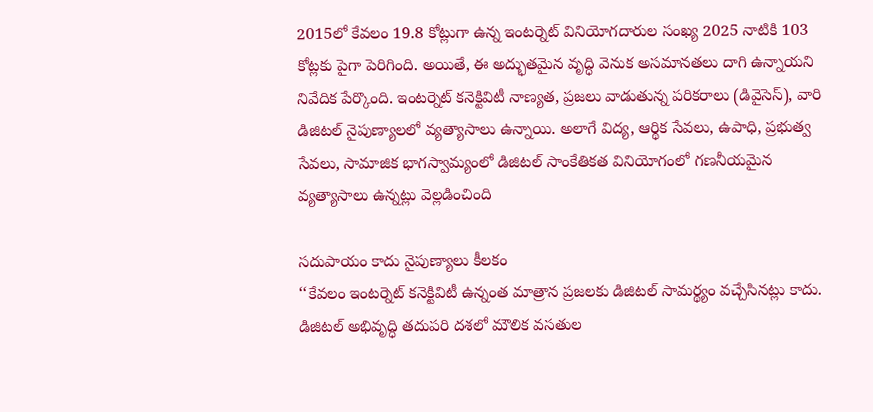2015లో కేవలం 19.8 కోట్లుగా ఉన్న ఇంటర్నెట్‌ వినియోగదారుల సంఖ్య 2025 నాటికి 103 కోట్లకు పైగా పెరిగింది. అయితే, ఈ అద్భుతమైన వృద్ధి వెనుక అసమానతలు దాగి ఉన్నాయని నివేదిక పేర్కొంది. ఇంటర్నెట్‌ కనెక్టివిటీ నాణ్యత, ప్రజలు వాడుతున్న పరికరాలు (డివైసెస్‌), వారి డిజిటల్‌ నైపుణ్యాలలో వ్యత్యాసాలు ఉన్నాయి. అలాగే విద్య, ఆర్థిక సేవలు, ఉపాధి, ప్రభుత్వ సేవలు, సామాజిక భాగస్వామ్యంలో డిజిటల్‌ సాంకేతికత వినియోగంలో గణనీయమైన వ్యత్యాసాలు ఉన్నట్లు వెల్లడించింది

సదుపాయం కాదు నైపుణ్యాలు కీలకం
‘‘కేవలం ఇంటర్నెట్‌ కనెక్టివిటీ ఉన్నంత మాత్రాన ప్రజలకు డిజిటల్‌ సామర్థ్యం వచ్చేసినట్లు కాదు. డిజిటల్‌ అభివృద్ధి తదుపరి దశలో మౌలిక వసతుల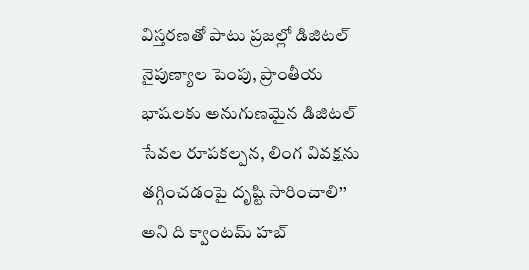విస్తరణతో పాటు ప్రజల్లో డిజిటల్‌ నైపుణ్యాల పెంపు, ప్రాంతీయ భాషలకు అనుగుణమైన డిజిటల్‌ సేవల రూపకల్పన, లింగ వివక్షను తగ్గించడంపై దృష్టి సారించాలి’’ అని ది క్వాంటమ్‌ హబ్‌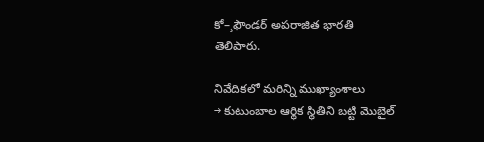కో–¸ఫౌండర్‌ అపరాజిత భారతి
తెలిపారు.

నివేదికలో మరిన్ని ముఖ్యాంశాలు
→ కుటుంబాల ఆర్థిక స్థితిని బట్టి మొబైల్‌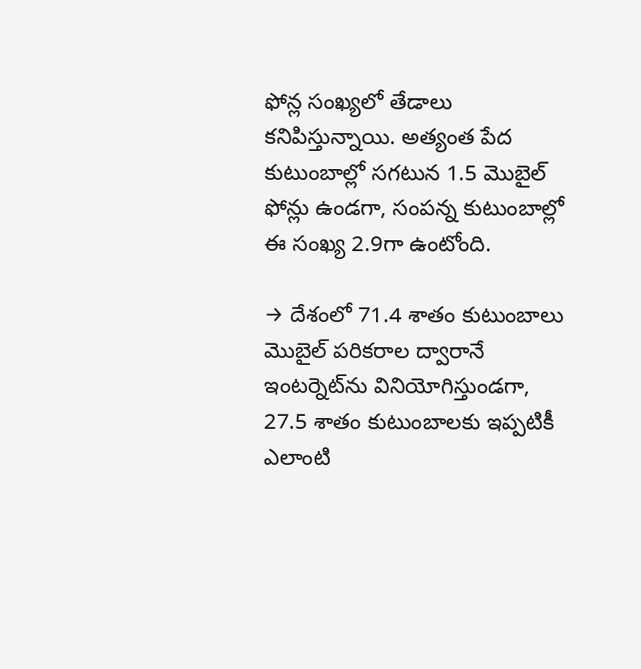ఫోన్ల సంఖ్యలో తేడాలు కనిపిస్తున్నాయి. అత్యంత పేద కుటుంబాల్లో సగటున 1.5 మొబైల్‌ ఫోన్లు ఉండగా, సంపన్న కుటుంబాల్లో ఈ సంఖ్య 2.9గా ఉంటోంది.

→ దేశంలో 71.4 శాతం కుటుంబాలు మొబైల్‌ పరికరాల ద్వారానే ఇంటర్నెట్‌ను వినియోగిస్తుండగా, 27.5 శాతం కుటుంబాలకు ఇప్పటికీ ఎలాంటి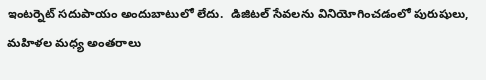ఇంటర్నెట్‌ సదుపాయం అందుబాటులో లేదు.  డిజిటల్‌ సేవలను వినియోగించడంలో పురుషులు, మహిళల మధ్య అంతరాలు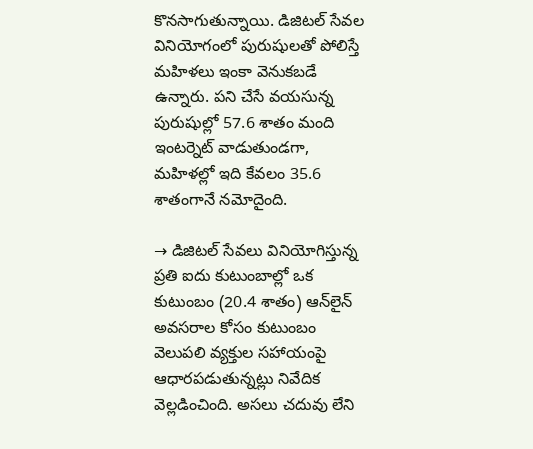కొనసాగుతున్నాయి. డిజిటల్‌ సేవల వినియోగంలో పురుషులతో పోలిస్తే మహిళలు ఇంకా వెనుకబడే ఉన్నారు. పని చేసే వయసున్న పురుషుల్లో 57.6 శాతం మంది ఇంటర్నెట్‌ వాడుతుండగా, మహిళల్లో ఇది కేవలం 35.6 శాతంగానే నమోదైంది.

→ డిజిటల్‌ సేవలు వినియోగిస్తున్న ప్రతి ఐదు కుటుంబాల్లో ఒక కుటుంబం (20.4 శాతం) ఆన్‌లైన్‌ అవసరాల కోసం కుటుంబం వెలుపలి వ్యక్తుల సహాయంపై ఆధారపడుతున్నట్లు నివేదిక వెల్లడించింది. అసలు చదువు లేని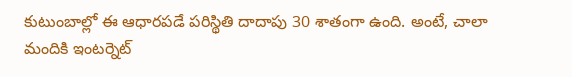కుటుంబాల్లో ఈ ఆధారపడే పరిస్థితి దాదాపు 30 శాతంగా ఉంది. అంటే, చాలా మందికి ఇంటర్నెట్‌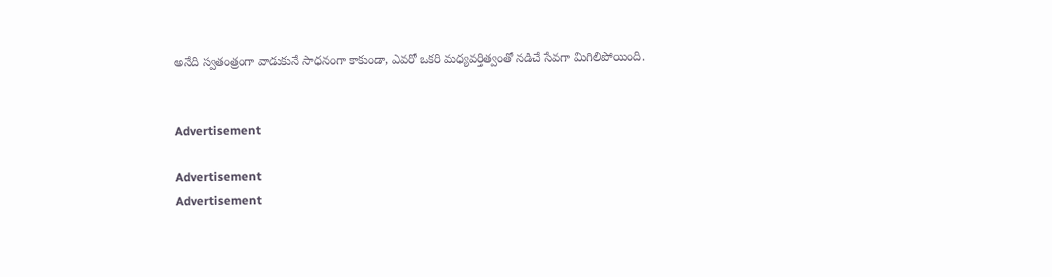అనేది స్వతంత్రంగా వాడుకునే సాధనంగా కాకుండా, ఎవరో ఒకరి మధ్యవర్తిత్వంతో నడిచే సేవగా మిగిలిపోయింది.


Advertisement

Advertisement
Advertisement